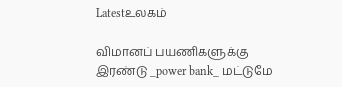Latestஉலகம்

விமானப் பயணிகளுக்கு இரண்டு _power bank_ மட்டுமே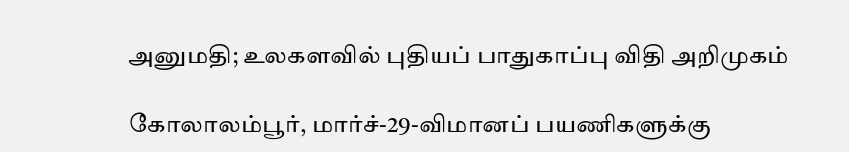அனுமதி; உலகளவில் புதியப் பாதுகாப்பு விதி அறிமுகம்

கோலாலம்பூர், மார்ச்-29-விமானப் பயணிகளுக்கு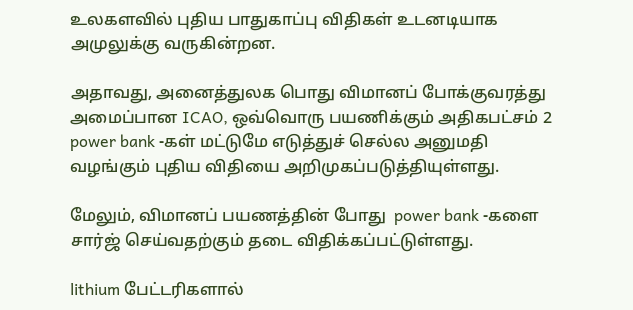உலகளவில் புதிய பாதுகாப்பு விதிகள் உடனடியாக அமுலுக்கு வருகின்றன.

அதாவது, அனைத்துலக பொது விமானப் போக்குவரத்து அமைப்பான ICAO, ஒவ்வொரு பயணிக்கும் அதிகபட்சம் 2  power bank -கள் மட்டுமே எடுத்துச் செல்ல அனுமதி வழங்கும் புதிய விதியை அறிமுகப்படுத்தியுள்ளது.

மேலும், விமானப் பயணத்தின் போது  power bank -களை சார்ஜ் செய்வதற்கும் தடை விதிக்கப்பட்டுள்ளது.

lithium பேட்டரிகளால்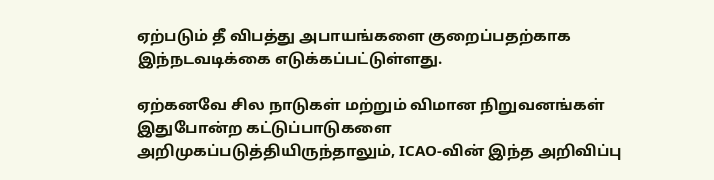ஏற்படும் தீ விபத்து அபாயங்களை குறைப்பதற்காக இந்நடவடிக்கை எடுக்கப்பட்டுள்ளது.

ஏற்கனவே சில நாடுகள் மற்றும் விமான நிறுவனங்கள் இதுபோன்ற கட்டுப்பாடுகளை அறிமுகப்படுத்தியிருந்தாலும், ICAO-வின் இந்த அறிவிப்பு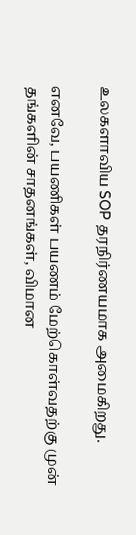உலகளாவிய SOP தரநிர்ணயமாக அமைகிறது.

எனவே, பயணிகள் பயணம் மேற்கொள்வதற்கு முன் தங்களின் சாதனங்கள், விமான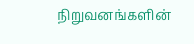நிறுவனங்களின்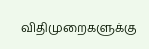விதிமுறைகளுக்கு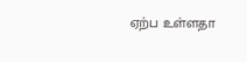ஏற்ப உள்ளதா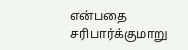என்பதை சரிபார்க்குமாறு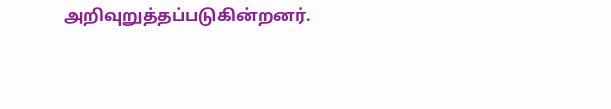அறிவுறுத்தப்படுகின்றனர்.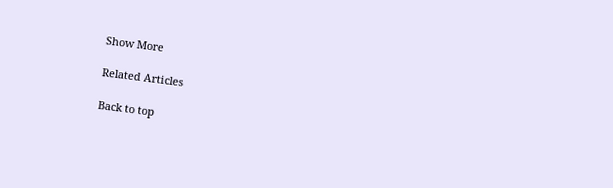Show More

Related Articles

Back to top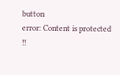button
error: Content is protected !!